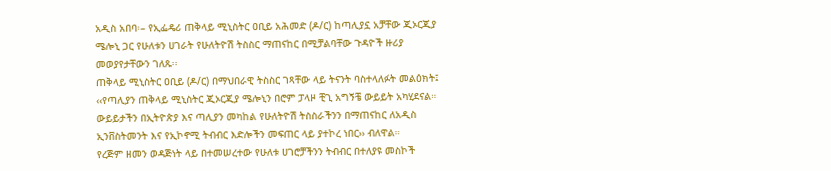አዲስ አበባ፡– የኢፌዴሪ ጠቅላይ ሚኒስትር ዐቢይ አሕመድ (ዶ/ር) ከጣሊያኗ አቻቸው ጂኦርጂያ ሜሎኒ ጋር የሁለቱን ሀገራት የሁለትዮሽ ትስስር ማጠናከር በሚቻልባቸው ጉዳዮች ዙሪያ መወያየታቸውን ገለጹ፡፡
ጠቅላይ ሚኒስትር ዐቢይ (ዶ/ር) በማህበራዊ ትስስር ገጻቸው ላይ ትናንት ባስተላለፉት መልዕክት፤ ‹‹የጣሊያን ጠቅላይ ሚኒስትር ጂኦርጂያ ሜሎኒን በሮም ፓላዞ ቺጊ አግኝቼ ውይይት አካሂደናል። ውይይታችን በኢትዮጵያ እና ጣሊያን መካከል የሁለትዮሽ ትስስራችንን በማጠናከር ለአዲስ ኢንቨስትመንት እና የኢኮኖሚ ትብብር እድሎችን መፍጠር ላይ ያተኮረ ነበር›› ብለዋል።
የረጅም ዘመን ወዳጅነት ላይ በተመሠረተው የሁለቱ ሀገሮቻችንን ትብብር በተለያዩ መስኮች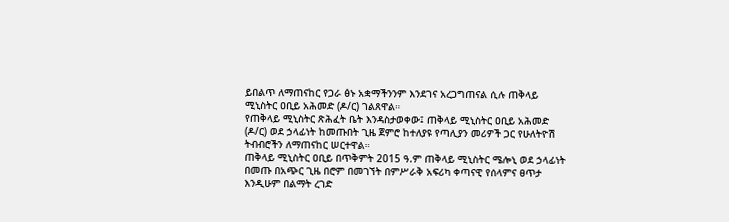ይበልጥ ለማጠናከር የጋራ ፅኑ አቋማችንንም እንደገና አረጋግጠናል ሲሉ ጠቅላይ ሚኒስትር ዐቢይ አሕመድ (ዶ/ር) ገልጸዋል።
የጠቅላይ ሚኒስትር ጽሕፈት ቤት እንዳስታወቀው፤ ጠቅላይ ሚኒስትር ዐቢይ አሕመድ (ዶ/ር) ወደ ኃላፊነት ከመጡበት ጊዜ ጀምሮ ከተለያዩ የጣሊያን መሪዎች ጋር የሁለትዮሽ ትብብሮችን ለማጠናከር ሠርተዋል።
ጠቅላይ ሚኒስትር ዐቢይ በጥቅምት 2015 ዓ.ም ጠቅላይ ሚኒስትር ሜሎኒ ወደ ኃላፊነት በመጡ በአጭር ጊዜ በሮም በመገኘት በምሥራቅ አፍሪካ ቀጣናዊ የሰላምና ፀጥታ እንዲሁም በልማት ረገድ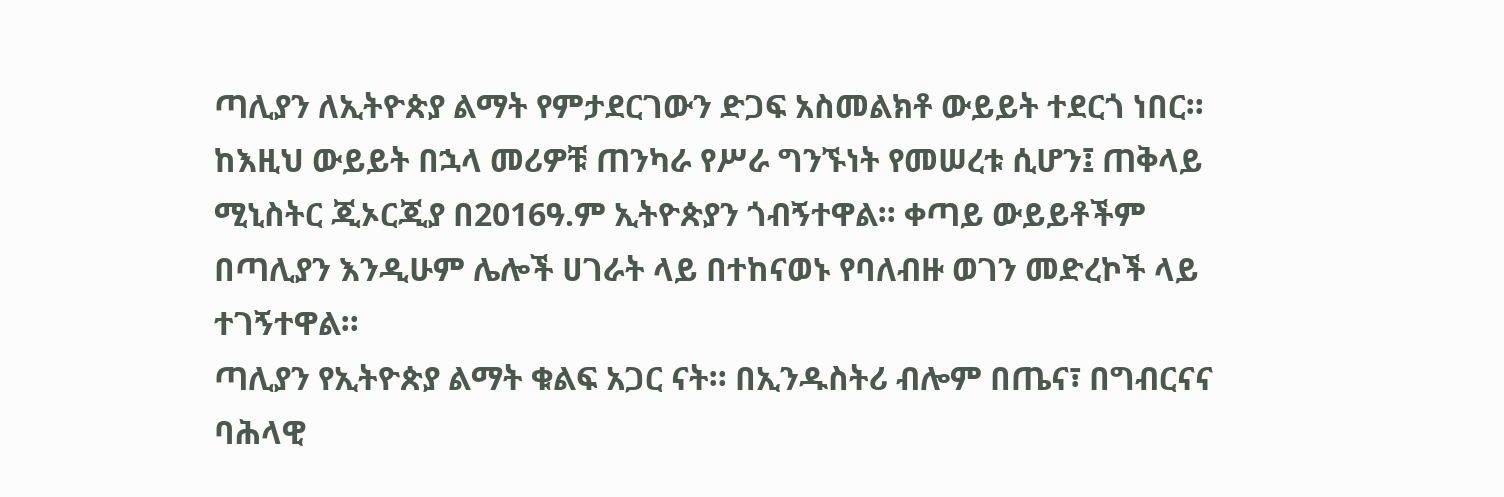ጣሊያን ለኢትዮጵያ ልማት የምታደርገውን ድጋፍ አስመልክቶ ውይይት ተደርጎ ነበር።
ከእዚህ ውይይት በኋላ መሪዎቹ ጠንካራ የሥራ ግንኙነት የመሠረቱ ሲሆን፤ ጠቅላይ ሚኒስትር ጂኦርጂያ በ2016ዓ.ም ኢትዮጵያን ጎብኝተዋል። ቀጣይ ውይይቶችም በጣሊያን እንዲሁም ሌሎች ሀገራት ላይ በተከናወኑ የባለብዙ ወገን መድረኮች ላይ ተገኝተዋል።
ጣሊያን የኢትዮጵያ ልማት ቁልፍ አጋር ናት። በኢንዱስትሪ ብሎም በጤና፣ በግብርናና ባሕላዊ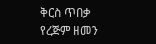ቅርስ ጥበቃ የረጅም ዘመን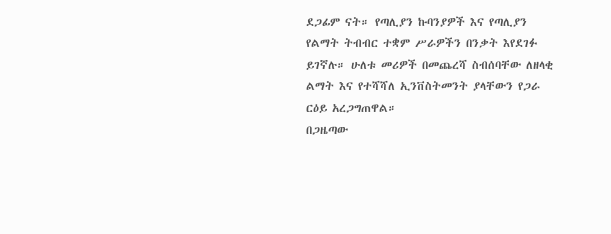ደጋፊም ናት። የጣሊያን ኩባንያዎች እና የጣሊያን የልማት ትብብር ተቋም ሥራዎችን በንቃት እየደገፉ ይገኛሉ። ሁለቱ መሪዎች በመጨረሻ ስብሰባቸው ለዘላቂ ልማት እና የተሻሻለ ኢንቨስትመንት ያላቸውን የጋራ ርዕይ አረጋግጠዋል።
በጋዜጣው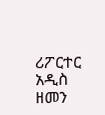ሪፖርተር
አዲስ ዘመን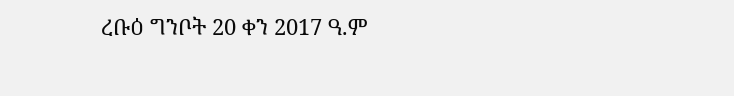ረቡዕ ግንቦት 20 ቀን 2017 ዓ.ም